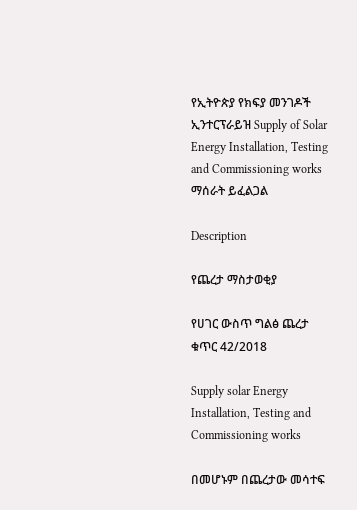የኢትዮጵያ የክፍያ መንገዶች ኢንተርፕራይዝ Supply of Solar Energy Installation, Testing and Commissioning works ማሰራት ይፈልጋል

Description

የጨረታ ማስታወቂያ

የሀገር ውስጥ ግልፅ ጨረታ ቁጥር 42/2018

Supply solar Energy Installation, Testing and Commissioning works

በመሆኑም በጨረታው መሳተፍ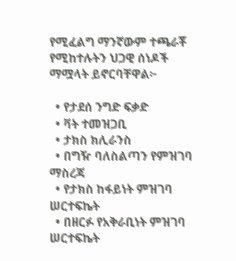የሚፈልግ ማንኛውም ተጫራቾ የሚከተሉትን ህጋዊ ሰነዶች ማሟላት ይኖርባቸዋል፦

  • የታደሰ ንግድ ፍቃድ
  • ቫት ተመዝጋቢ
  • ታክስ ክሊራንስ
  • በግዥ ባለስልጣን የምዝገባ ማስረጃ
  • የታክስ ከፋይነት ምዝገባ ሠርተፍኬት
  • በዘርፉ የአቅራቢነት ምዝገባ ሠርተፍኬት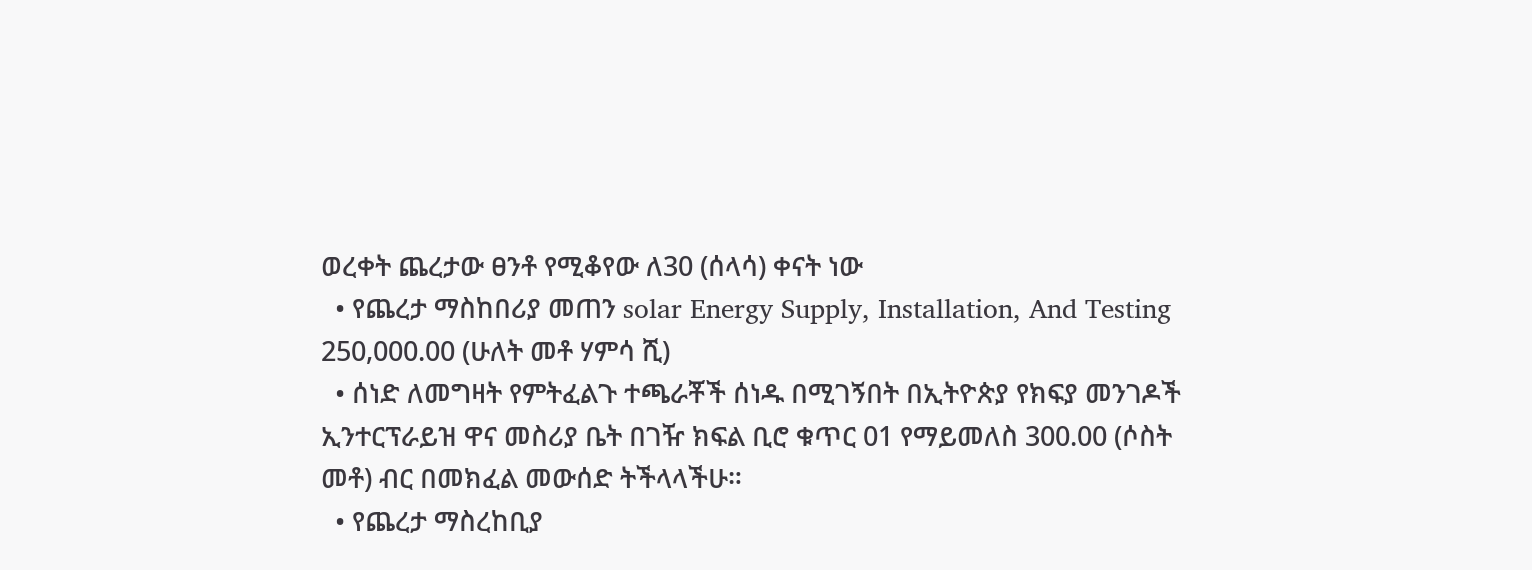ወረቀት ጨረታው ፀንቶ የሚቆየው ለ30 (ሰላሳ) ቀናት ነው
  • የጨረታ ማስከበሪያ መጠን solar Energy Supply, Installation, And Testing 250,000.00 (ሁለት መቶ ሃምሳ ሺ)
  • ሰነድ ለመግዛት የምትፈልጉ ተጫራቾች ሰነዱ በሚገኝበት በኢትዮጵያ የክፍያ መንገዶች ኢንተርፕራይዝ ዋና መስሪያ ቤት በገዥ ክፍል ቢሮ ቁጥር 01 የማይመለስ 300.00 (ሶስት መቶ) ብር በመክፈል መውሰድ ትችላላችሁ።
  • የጨረታ ማስረከቢያ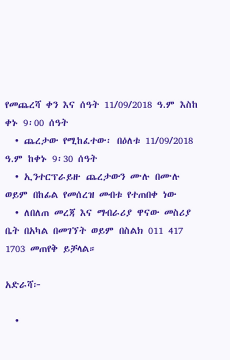የመጨረሻ ቀን እና ሰዓት 11/09/2018 ዓ.ም እስከ ቀኑ 9፡00 ሰዓት
  • ጨረታው የሚከፈተው፡ በዕለቱ 11/09/2018 ዓ.ም ከቀኑ 9፡30 ሰዓት
  • ኢንተርፕራይዙ ጨረታውን ሙሉ በሙሉ ወይም በከፊል የመሰረዝ መብቱ የተጠበቀ ነው
  • ለበለጠ መረጃ እና ማብራሪያ ዋናው መስሪያ ቤት በአካል በመገኘት ወይም በስልክ 011 417 1703 መጠየቅ ይቻላል።

አድራሻ፦

  •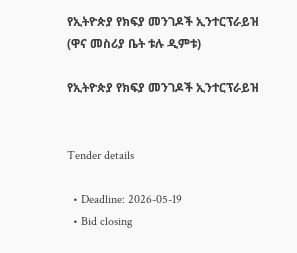የኢትዮጵያ የክፍያ መንገዶች ኢንተርፕራይዝ (ዋና መስሪያ ቤት ቱሉ ዲምቱ)

የኢትዮጵያ የክፍያ መንገዶች ኢንተርፕራይዝ


Tender details

  • Deadline: 2026-05-19
  • Bid closing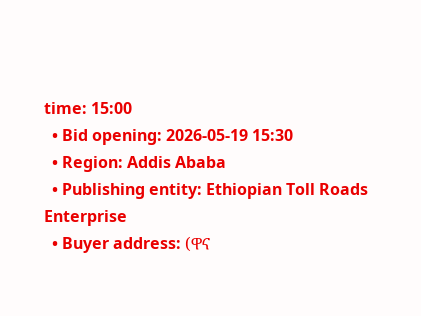time: 15:00
  • Bid opening: 2026-05-19 15:30
  • Region: Addis Ababa
  • Publishing entity: Ethiopian Toll Roads Enterprise
  • Buyer address: (ዋና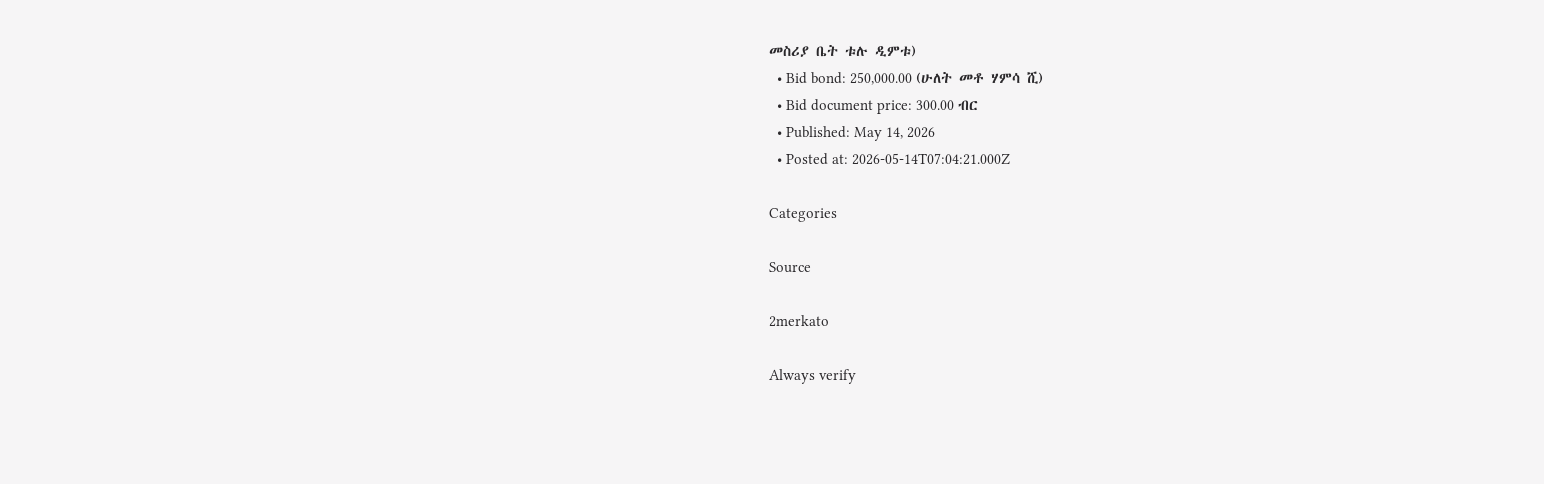መስሪያ ቤት ቱሉ ዲምቱ)
  • Bid bond: 250,000.00 (ሁለት መቶ ሃምሳ ሺ)
  • Bid document price: 300.00 ብር
  • Published: May 14, 2026
  • Posted at: 2026-05-14T07:04:21.000Z

Categories

Source

2merkato

Always verify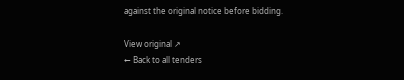against the original notice before bidding.

View original ↗
← Back to all tenders